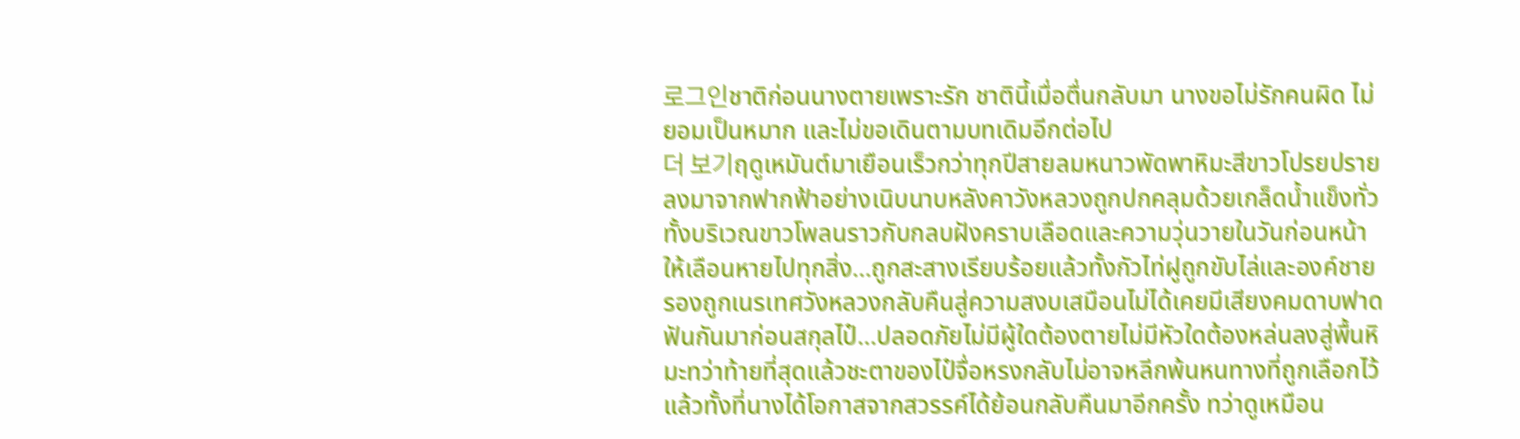로그인ชาติก่อนนางตายเพราะรัก ชาตินี้เมื่อตื่นกลับมา นางขอไม่รักคนผิด ไม่ยอมเป็นหมาก และไม่ขอเดินตามบทเดิมอีกต่อไป
더 보기ฤดูเหมันต์มาเยือนเร็วกว่าทุกปีสายลมหนาวพัดพาหิมะสีขาวโปรยปรายลงมาจากฟากฟ้าอย่างเนิบนาบหลังคาวังหลวงถูกปกคลุมด้วยเกล็ดน้ำแข็งทั่วทั้งบริเวณขาวโพลนราวกับกลบฝังคราบเลือดและความวุ่นวายในวันก่อนหน้าให้เลือนหายไปทุกสิ่ง…ถูกสะสางเรียบร้อยแล้วทั้งกัวไท่ฝูถูกขับไล่และองค์ชายรองถูกเนรเทศวังหลวงกลับคืนสู่ความสงบเสมือนไม่ได้เคยมีเสียงคมดาบฟาดฟันกันมาก่อนสกุลไป๋…ปลอดภัยไม่มีผู้ใดต้องตายไม่มีหัวใดต้องหล่นลงสู่พื้นหิมะทว่าท้ายที่สุดแล้วชะตาของไป๋จื่อหรงกลับไม่อาจหลีกพ้นหนทางที่ถูกเลือกไว้แล้วทั้งที่นางได้โอกาสจากสวรรค์ได้ย้อนกลับคืนมาอีกครั้ง ทว่าดูเหมือน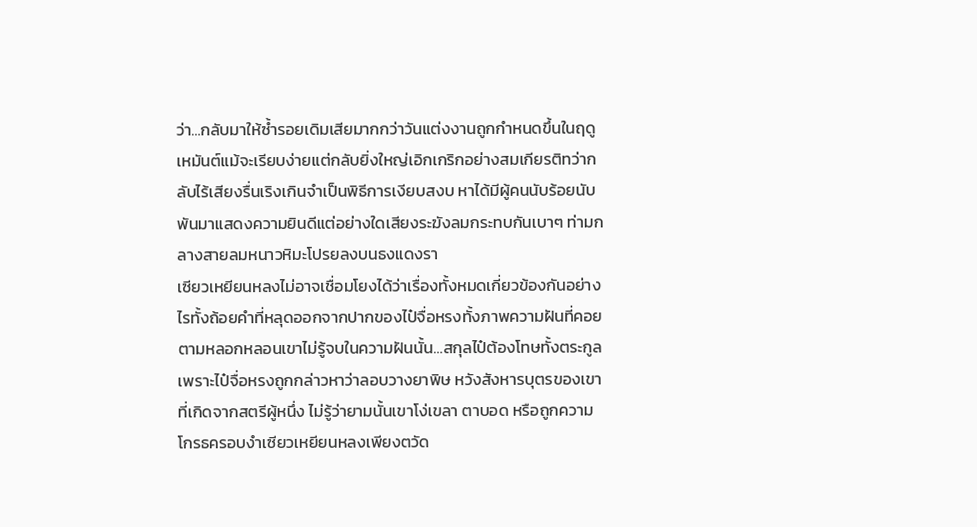ว่า…กลับมาให้ซ้ำรอยเดิมเสียมากกว่าวันแต่งงานถูกกำหนดขึ้นในฤดูเหมันต์แม้จะเรียบง่ายแต่กลับยิ่งใหญ่เอิกเกริกอย่างสมเกียรติทว่ากลับไร้เสียงรื่นเริงเกินจำเป็นพิธีการเงียบสงบ หาได้มีผู้คนนับร้อยนับพันมาแสดงความยินดีแต่อย่างใดเสียงระฆังลมกระทบกันเบาๆ ท่ามกลางสายลมหนาวหิมะโปรยลงบนธงแดงรา
เซียวเหยียนหลงไม่อาจเชื่อมโยงได้ว่าเรื่องทั้งหมดเกี่ยวข้องกันอย่างไรทั้งถ้อยคำที่หลุดออกจากปากของไป๋จื่อหรงทั้งภาพความฝันที่คอยตามหลอกหลอนเขาไม่รู้จบในความฝันนั้น…สกุลไป๋ต้องโทษทั้งตระกูลเพราะไป๋จื่อหรงถูกกล่าวหาว่าลอบวางยาพิษ หวังสังหารบุตรของเขาที่เกิดจากสตรีผู้หนึ่ง ไม่รู้ว่ายามนั้นเขาโง่เขลา ตาบอด หรือถูกความโกรธครอบงำเซียวเหยียนหลงเพียงตวัด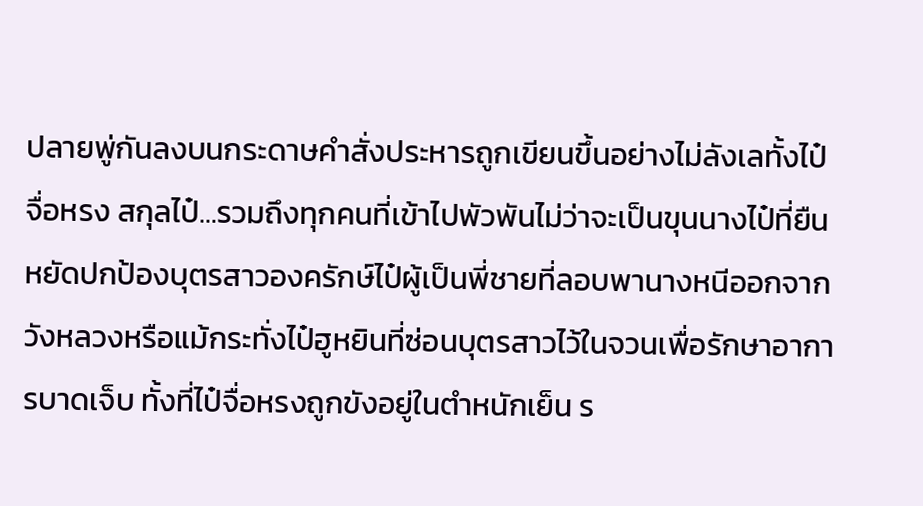ปลายพู่กันลงบนกระดาษคำสั่งประหารถูกเขียนขึ้นอย่างไม่ลังเลทั้งไป๋จื่อหรง สกุลไป๋…รวมถึงทุกคนที่เข้าไปพัวพันไม่ว่าจะเป็นขุนนางไป๋ที่ยืนหยัดปกป้องบุตรสาวองครักษ์ไป๋ผู้เป็นพี่ชายที่ลอบพานางหนีออกจากวังหลวงหรือแม้กระทั่งไป๋ฮูหยินที่ซ่อนบุตรสาวไว้ในจวนเพื่อรักษาอาการบาดเจ็บ ทั้งที่ไป๋จื่อหรงถูกขังอยู่ในตำหนักเย็น ร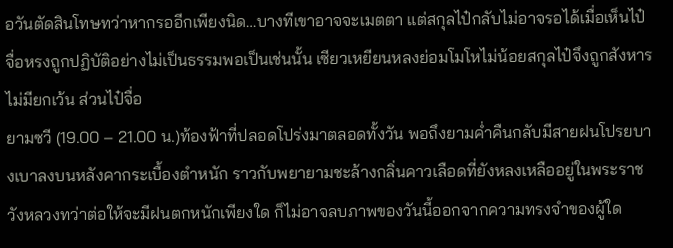อวันตัดสินโทษทว่าหากรออีกเพียงนิด…บางทีเขาอาจจะเมตตา แต่สกุลไป๋กลับไม่อาจรอได้เมื่อเห็นไป๋จื่อหรงถูกปฏิบัติอย่างไม่เป็นธรรมพอเป็นเช่นนั้น เซียวเหยียนหลงย่อมโมโหไม่น้อยสกุลไป๋จึงถูกสังหารไม่มียกเว้น ส่วนไป๋จื่อ
ยามซวี (19.00 – 21.00 น.)ท้องฟ้าที่ปลอดโปร่งมาตลอดทั้งวัน พอถึงยามค่ำคืนกลับมีสายฝนโปรยบางเบาลงบนหลังคากระเบื้องตำหนัก ราวกับพยายามชะล้างกลิ่นคาวเลือดที่ยังหลงเหลืออยู่ในพระราชวังหลวงทว่าต่อให้จะมีฝนตกหนักเพียงใด ก็ไม่อาจลบภาพของวันนี้ออกจากความทรงจำของผู้ใด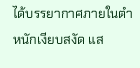ได้บรรยากาศภายในตำหนักเงียบสงัด แส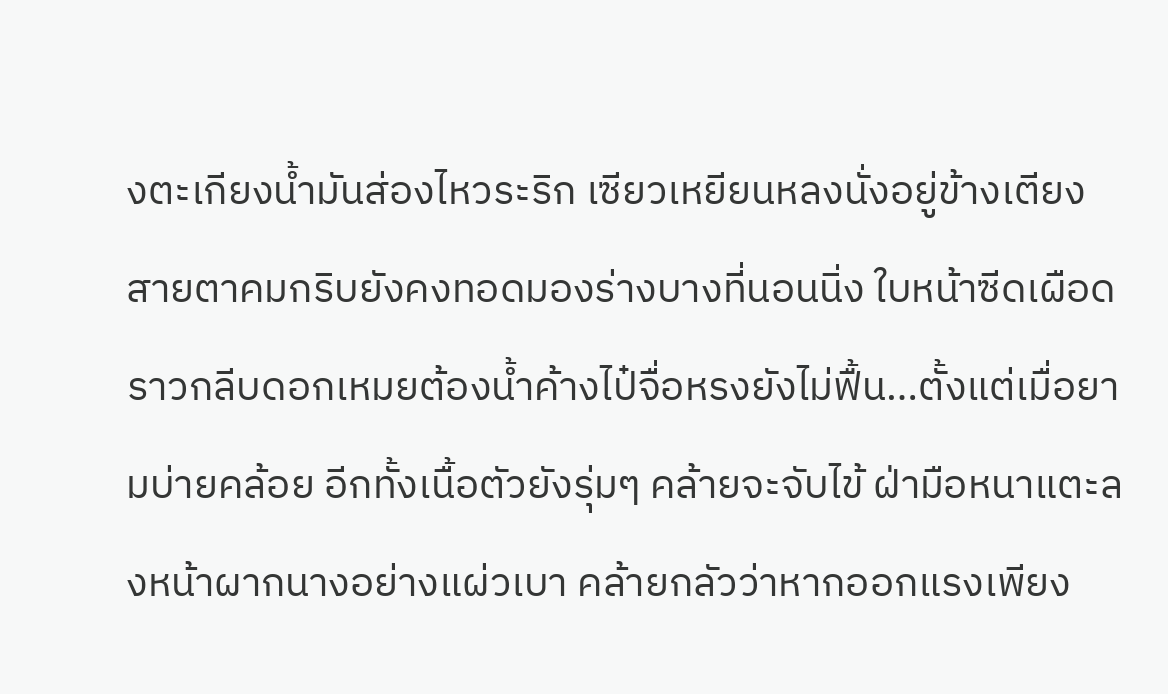งตะเกียงน้ำมันส่องไหวระริก เซียวเหยียนหลงนั่งอยู่ข้างเตียง สายตาคมกริบยังคงทอดมองร่างบางที่นอนนิ่ง ใบหน้าซีดเผือดราวกลีบดอกเหมยต้องน้ำค้างไป๋จื่อหรงยังไม่ฟื้น…ตั้งแต่เมื่อยามบ่ายคล้อย อีกทั้งเนื้อตัวยังรุ่มๆ คล้ายจะจับไข้ ฝ่ามือหนาแตะลงหน้าผากนางอย่างแผ่วเบา คล้ายกลัวว่าหากออกแรงเพียง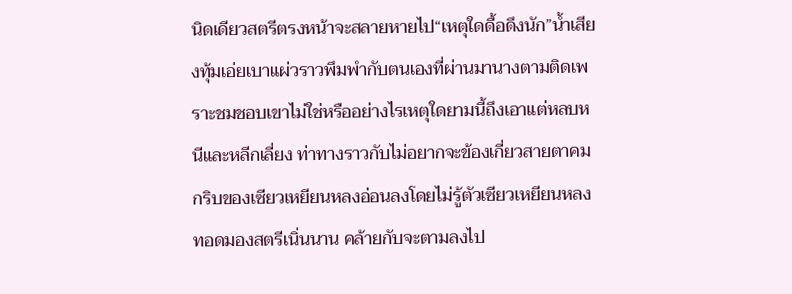นิดเดียวสตรีตรงหน้าจะสลายหายไป“เหตุใดดื้อดึงนัก”น้ำเสียงทุ้มเอ่ยเบาแผ่วราวพึมพำกับตนเองที่ผ่านมานางตามติดเพราะชมชอบเขาไม่ใช่หรืออย่างไรเหตุใดยามนี้ถึงเอาแต่หลบหนีและหลีกเลี่ยง ท่าทางราวกับไม่อยากจะข้องเกี่ยวสายตาคมกริบของเซียวเหยียนหลงอ่อนลงโดยไม่รู้ตัวเซียวเหยียนหลงทอดมองสตรีเนิ่นนาน คล้ายกับจะตามลงไป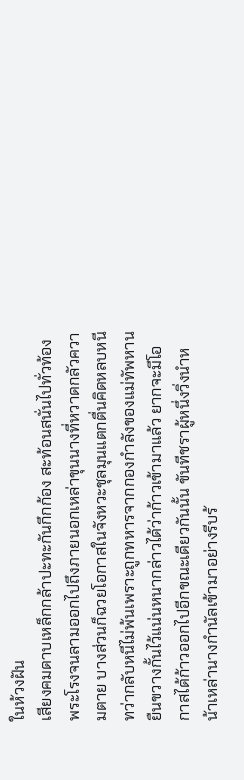ในห้วงฝัน
เสียงคมดาบเหล็กกล้าปะทะกันกึกก้อง สะท้อนสนั่นไปทั่วท้องพระโรงจนลามออกไปถึงภายนอกเหล่าขุนนางที่หวาดกลัวความตาย บางส่วนก็ฉวยโอกาสในจังหวะชุลมุนแตกตื่นคิดหลบหนี ทว่ากลับหนีไม่พ้นเพราะถูกทหารจากกองกำลังของแม่ทัพหานยืนขวางกั้นไว้แน่นหนากล่าวได้ว่าก้าวเข้ามาแล้ว ยากจะมีโอกาสได้ก้าวออกไปอีกขณะเดียวกันนั้น ขันทีชราผู้หนึ่งวิ่งนำหน้าเหล่านางกำนัลเข้ามาอย่างรีบร้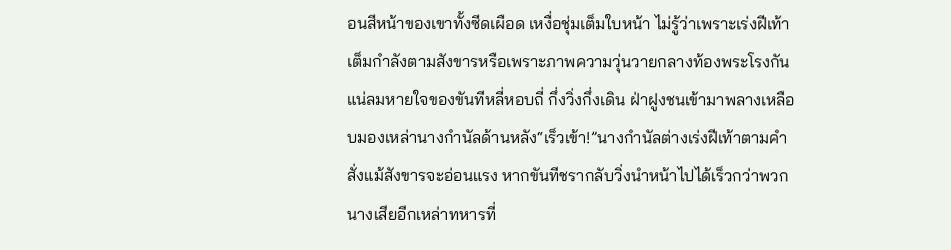อนสีหน้าของเขาทั้งซีดเผือด เหงื่อชุ่มเต็มใบหน้า ไม่รู้ว่าเพราะเร่งฝีเท้าเต็มกำลังตามสังขารหรือเพราะภาพความวุ่นวายกลางท้องพระโรงกันแน่ลมหายใจของขันทีหลี่หอบถี่ กึ่งวิ่งกึ่งเดิน ฝ่าฝูงชนเข้ามาพลางเหลือบมองเหล่านางกำนัลด้านหลัง“เร็วเข้า!”นางกำนัลต่างเร่งฝีเท้าตามคำสั่งแม้สังขารจะอ่อนแรง หากขันทีชรากลับวิ่งนำหน้าไปได้เร็วกว่าพวกนางเสียอีกเหล่าทหารที่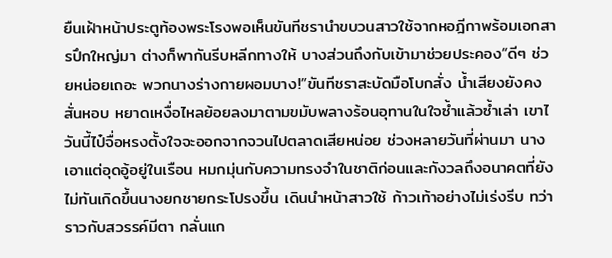ยืนเฝ้าหน้าประตูท้องพระโรงพอเห็นขันทีชรานำขบวนสาวใช้จากหอฎีกาพร้อมเอกสารปึกใหญ่มา ต่างก็พากันรีบหลีกทางให้ บางส่วนถึงกับเข้ามาช่วยประคอง“ดีๆ ช่วยหน่อยเถอะ พวกนางร่างกายผอมบาง!”ขันทีชราสะบัดมือโบกสั่ง น้ำเสียงยังคงสั่นหอบ หยาดเหงื่อไหลย้อยลงมาตามขมับพลางร้อนอุทานในใจซ้ำแล้วซ้ำเล่า เขาไ
วันนี้ไป๋จื่อหรงตั้งใจจะออกจากจวนไปตลาดเสียหน่อย ช่วงหลายวันที่ผ่านมา นางเอาแต่อุดอู้อยู่ในเรือน หมกมุ่นกับความทรงจำในชาติก่อนและกังวลถึงอนาคตที่ยังไม่ทันเกิดขึ้นนางยกชายกระโปรงขึ้น เดินนำหน้าสาวใช้ ก้าวเท้าอย่างไม่เร่งรีบ ทว่าราวกับสวรรค์มีตา กลั่นแก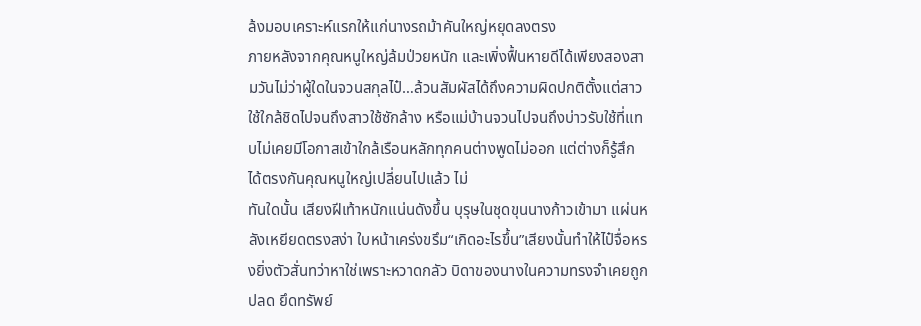ล้งมอบเคราะห์แรกให้แก่นางรถม้าคันใหญ่หยุดลงตรง
ภายหลังจากคุณหนูใหญ่ล้มป่วยหนัก และเพิ่งฟื้นหายดีได้เพียงสองสามวันไม่ว่าผู้ใดในจวนสกุลไป๋…ล้วนสัมผัสได้ถึงความผิดปกติตั้งแต่สาวใช้ใกล้ชิดไปจนถึงสาวใช้ซักล้าง หรือแม่บ้านจวนไปจนถึงบ่าวรับใช้ที่แทบไม่เคยมีโอกาสเข้าใกล้เรือนหลักทุกคนต่างพูดไม่ออก แต่ต่างก็รู้สึกได้ตรงกันคุณหนูใหญ่เปลี่ยนไปแล้ว ไม่
ทันใดนั้น เสียงฝีเท้าหนักแน่นดังขึ้น บุรุษในชุดขุนนางก้าวเข้ามา แผ่นหลังเหยียดตรงสง่า ใบหน้าเคร่งขรึม“เกิดอะไรขึ้น”เสียงนั้นทำให้ไป๋จื่อหรงยิ่งตัวสั่นทว่าหาใช่เพราะหวาดกลัว บิดาของนางในความทรงจำเคยถูกปลด ยึดทรัพย์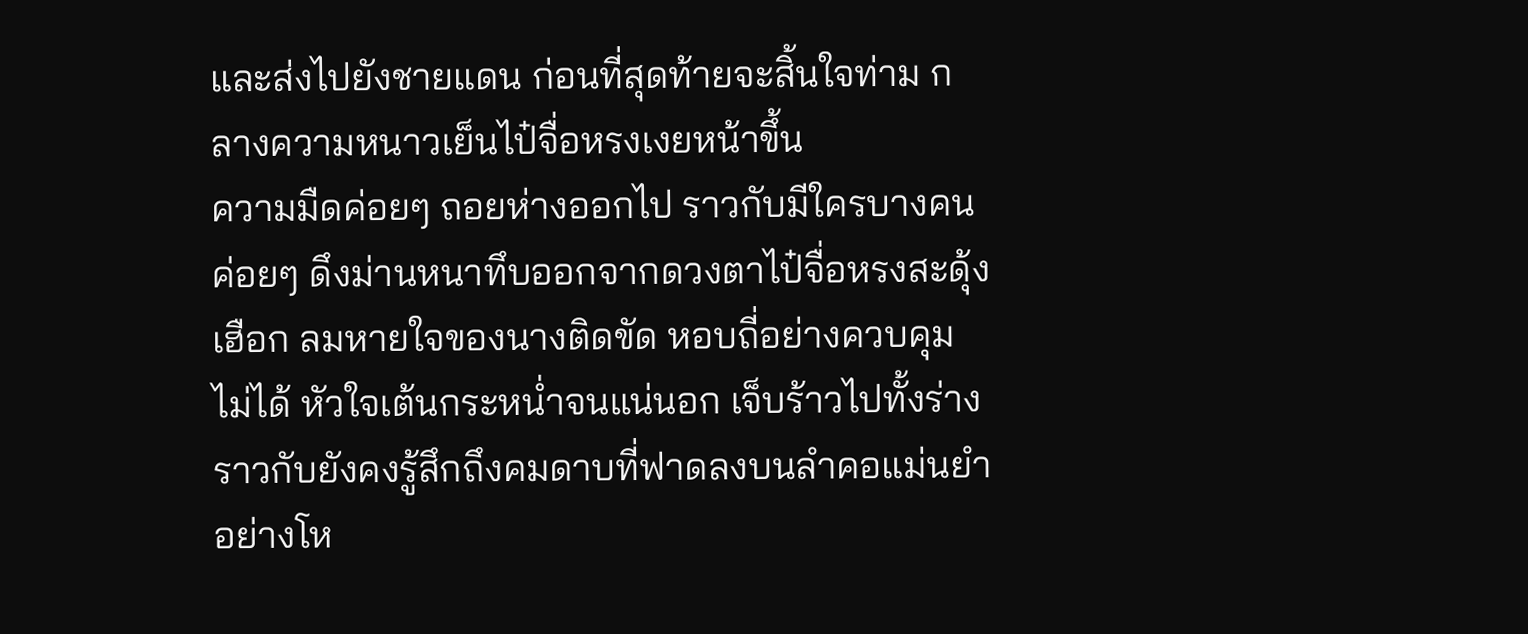และส่งไปยังชายแดน ก่อนที่สุดท้ายจะสิ้นใจท่าม กลางความหนาวเย็นไป๋จื่อหรงเงยหน้าขึ้น
ความมืดค่อยๆ ถอยห่างออกไป ราวกับมีใครบางคนค่อยๆ ดึงม่านหนาทึบออกจากดวงตาไป๋จื่อหรงสะดุ้งเฮือก ลมหายใจของนางติดขัด หอบถี่อย่างควบคุมไม่ได้ หัวใจเต้นกระหน่ำจนแน่นอก เจ็บร้าวไปทั้งร่างราวกับยังคงรู้สึกถึงคมดาบที่ฟาดลงบนลำคอแม่นยำอย่างโห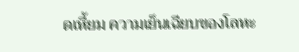ดเหี้ยม ความเย็นเฉียบของโลหะ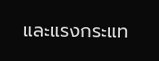และแรงกระแท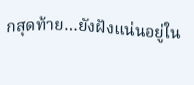กสุดท้าย…ยังฝังแน่นอยู่ใน